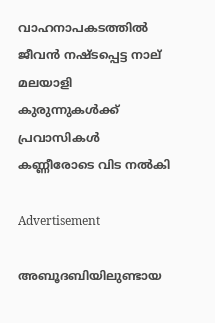വാഹനാപകടത്തില്‍ ജീവൻ നഷ്ടപ്പെട്ട നാല് മലയാളി കുരുന്നുകള്‍ക്ക് പ്രവാസികൾ കണ്ണീരോടെ വിട നൽകി

Advertisement

അബൂദബിയിലുണ്ടായ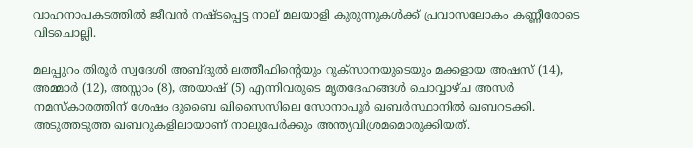വാഹനാപകടത്തില്‍ ജീവൻ നഷ്ടപ്പെട്ട നാല് മലയാളി കുരുന്നുകള്‍ക്ക് പ്രവാസലോകം കണ്ണീരോടെ വിടചൊല്ലി.

മലപ്പുറം തിരൂർ സ്വദേശി അബ്ദുല്‍ ലത്തീഫിന്റെയും റുക്സാനയുടെയും മക്കളായ അഷസ് (14), അമ്മാർ (12), അസ്സാം (8), അയാഷ് (5) എന്നിവരുടെ മൃതദേഹങ്ങള്‍ ചൊവ്വാഴ്ച അസർ നമസ്കാരത്തിന് ശേഷം ദുബൈ ഖിസൈസിലെ സോനാപൂർ ഖബർസ്ഥാനില്‍ ഖബറടക്കി. അടുത്തടുത്ത ഖബറുകളിലായാണ് നാലുപേർക്കും അന്ത്യവിശ്രമമൊരുക്കിയത്.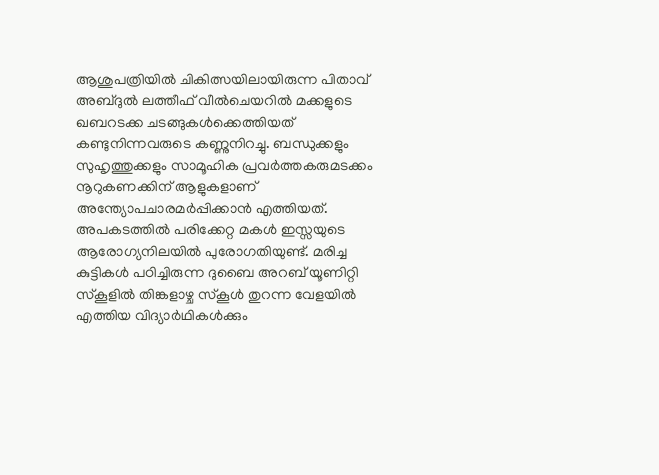ആശുപത്രിയില്‍ ചികിത്സയിലായിരുന്ന പിതാവ് അബ്ദുല്‍ ലത്തീഫ് വീല്‍ചെയറില്‍ മക്കളുടെ ഖബറടക്ക ചടങ്ങുകള്‍ക്കെത്തിയത് കണ്ടുനിന്നവരുടെ കണ്ണുനിറച്ചു. ബന്ധുക്കളും സുഹൃത്തുക്കളും സാമൂഹിക പ്രവർത്തകരുമടക്കം നൂറുകണക്കിന് ആളുകളാണ് അന്ത്യോപചാരമർപ്പിക്കാൻ എത്തിയത്. അപകടത്തില്‍ പരിക്കേറ്റ മകള്‍ ഇസ്സയുടെ ആരോഗ്യനിലയില്‍ പുരോഗതിയുണ്ട്. മരിച്ച കുട്ടികള്‍ പഠിച്ചിരുന്ന ദുബൈ അറബ് യൂണിറ്റി സ്കൂളില്‍ തിങ്കളാഴ്ച സ്കൂള്‍ തുറന്ന വേളയില്‍ എത്തിയ വിദ്യാർഥികള്‍ക്കും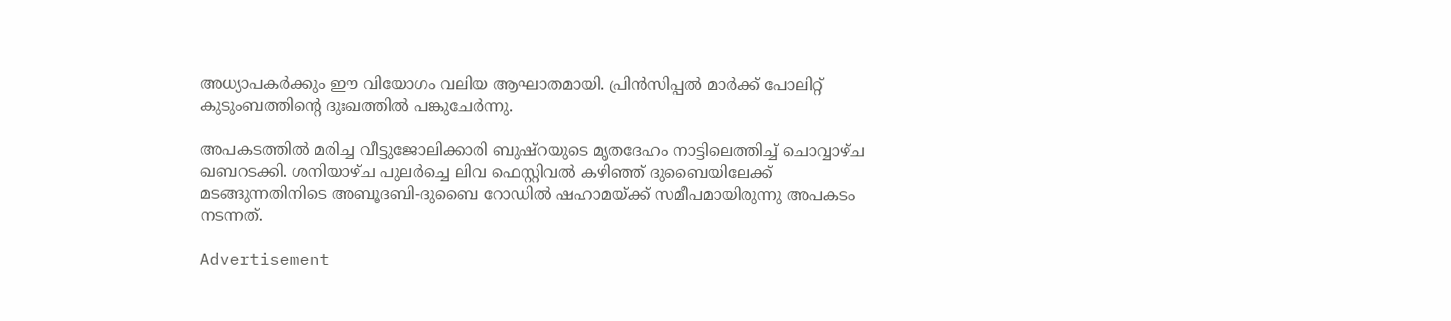അധ്യാപകർക്കും ഈ വിയോഗം വലിയ ആഘാതമായി. പ്രിൻസിപ്പല്‍ മാർക്ക് പോലിറ്റ് കുടുംബത്തിന്റെ ദുഃഖത്തില്‍ പങ്കുചേർന്നു.

അപകടത്തില്‍ മരിച്ച വീട്ടുജോലിക്കാരി ബുഷ്റയുടെ മൃതദേഹം നാട്ടിലെത്തിച്ച്‌ ചൊവ്വാഴ്ച ഖബറടക്കി. ശനിയാഴ്ച പുലർച്ചെ ലിവ ഫെസ്റ്റിവല്‍ കഴിഞ്ഞ് ദുബൈയിലേക്ക് മടങ്ങുന്നതിനിടെ അബൂദബി-ദുബൈ റോഡില്‍ ഷഹാമയ്ക്ക് സമീപമായിരുന്നു അപകടം നടന്നത്.

Advertisement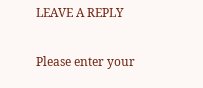LEAVE A REPLY

Please enter your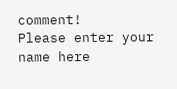comment!
Please enter your name here